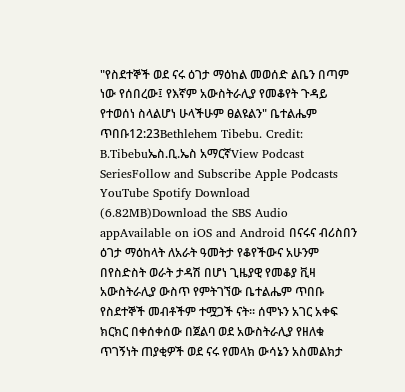"የስደተኞች ወደ ናሩ ዕገታ ማዕከል መወሰድ ልቤን በጣም ነው የሰበረው፤ የእኛም አውስትራሊያ የመቆየት ጉዳይ የተወሰነ ስላልሆነ ሁላችሁም ፀልዩልን" ቤተልሔም ጥበቡ12:23Bethlehem Tibebu. Credit: B.Tibebuኤስ.ቢ.ኤስ አማርኛView Podcast SeriesFollow and Subscribe Apple Podcasts YouTube Spotify Download (6.82MB)Download the SBS Audio appAvailable on iOS and Android በናሩና ብሪስበን ዕገታ ማዕከላት ለአራት ዓመትታ የቆየችውና አሁንም በየስድስት ወራት ታዳሽ በሆነ ጊዜያዊ የመቆያ ቪዛ አውስትራሊያ ውስጥ የምትገኘው ቤተልሔም ጥበቡ የስደተኞች መብቶችም ተሟጋች ናት። ሰሞኑን አገር አቀፍ ክርክር በቀሰቀሰው በጀልባ ወደ አውስትራሊያ የዘለቁ ጥገኝነት ጠያቂዎች ወደ ናሩ የመላክ ውሳኔን አስመልክታ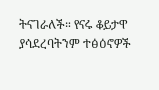ትናገራለች። የናሩ ቆይታዋ ያሳደረባትንም ተፅዕኖዎች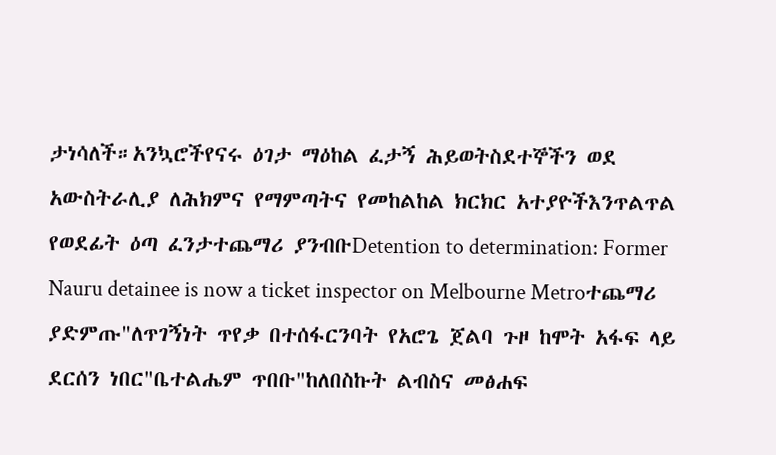ታነሳለች።አንኳሮችየናሩ ዕገታ ማዕከል ፈታኝ ሕይወትስደተኞችን ወደ አውስትራሊያ ለሕክምና የማምጣትና የመከልከል ክርክር አተያዮችእንጥልጥል የወደፊት ዕጣ ፈንታተጨማሪ ያንብቡDetention to determination: Former Nauru detainee is now a ticket inspector on Melbourne Metroተጨማሪ ያድምጡ"ለጥገኝነት ጥየቃ በተሰፋርንባት የአሮጌ ጀልባ ጉዞ ከሞት አፋፍ ላይ ደርሰን ነበር"ቤተልሔም ጥበቡ"ከለበስኩት ልብስና መፅሐፍ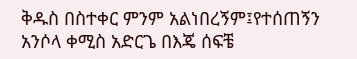ቅዱስ በስተቀር ምንም አልነበረኝም፤የተሰጠኝን አንሶላ ቀሚስ አድርጌ በእጄ ሰፍቼ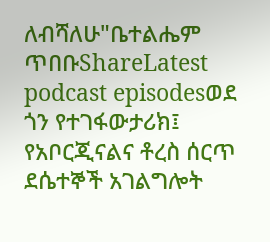ለብሻለሁ"ቤተልሔም ጥበቡShareLatest podcast episodesወደ ጎን የተገፋውታሪክ፤ የአቦርጂናልና ቶረስ ሰርጥ ደሴተኞች አገልግሎት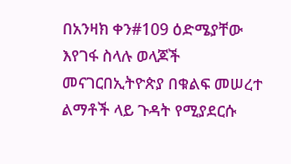በአንዛክ ቀን#109 ዕድሜያቸው እየገፋ ስላሉ ወላጆች መናገርበኢትዮጵያ በቁልፍ መሠረተ ልማቶች ላይ ጉዳት የሚያደርሱ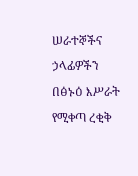ሠራተኞችና ኃላፊዎችን በፅኑዕ እሥራት የሚቀጣ ረቂቅ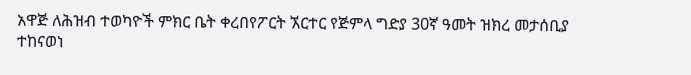አዋጅ ለሕዝብ ተወካዮች ምክር ቤት ቀረበየፖርት ኧርተር የጅምላ ግድያ 30ኛ ዓመት ዝክረ መታሰቢያ ተከናወነ